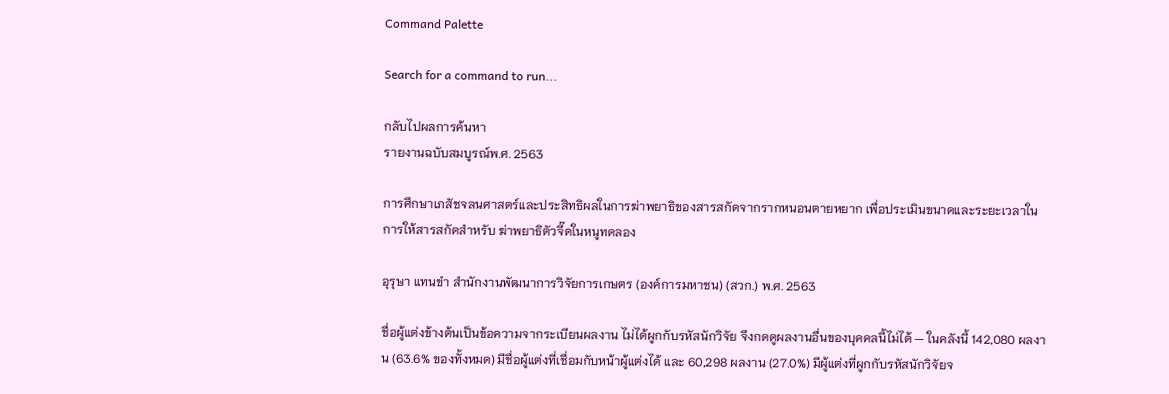Command Palette

Search for a command to run...

กลับไปผลการค้นหา
รายงานฉบับสมบูรณ์พ.ศ. 2563

การศึกษาเภสัชจลนศาสตร์และประสิทธิผลในการฆ่าพยาธิของสารสกัดจากรากหนอนตายหยาก เพื่อประเมินขนาดและระยะเวลาในการให้สารสกัดสำหรับ ฆ่าพยาธิตัวจี๊ดในหนูทดลอง

อุรุษา แทนขำ สำนักงานพัฒนาการวิจัยการเกษตร (องค์การมหาชน) (สวก.) พ.ศ. 2563

ชื่อผู้แต่งข้างต้นเป็นข้อความจากระเบียนผลงาน ไม่ได้ผูกกับรหัสนักวิจัย จึงกดดูผลงานอื่นของบุคคลนี้ไม่ได้ — ในคลังนี้ 142,080 ผลงาน (63.6% ของทั้งหมด) มีชื่อผู้แต่งที่เชื่อมกับหน้าผู้แต่งได้ และ 60,298 ผลงาน (27.0%) มีผู้แต่งที่ผูกกับรหัสนักวิจัยจ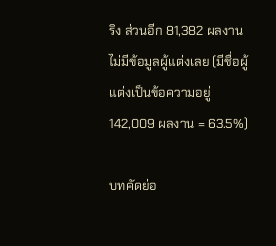ริง ส่วนอีก 81,382 ผลงานไม่มีข้อมูลผู้แต่งเลย (มีชื่อผู้แต่งเป็นข้อความอยู่ 142,009 ผลงาน = 63.5%)

บทคัดย่อ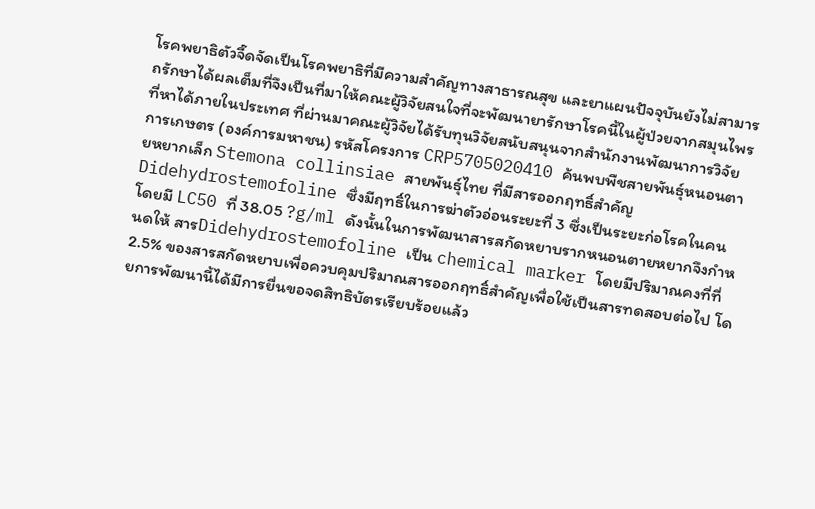โรคพยาธิตัวจี๊ดจัดเป็นโรคพยาธิที่มีความสำคัญทางสาธารณสุข และยาแผนปัจจุบันยังไม่สามารถรักษาได้ผลเต็มที่จึงเป็นที่มาให้คณะผู้วิจัยสนใจที่จะพัฒนายารักษาโรคนี้ในผู้ป่วยจากสมุนไพรที่หาได้ภายในประเทศ ที่ผ่านมาคณะผู้วิจัยได้รับทุนวิจัยสนับสนุนจากสำนักงานพัฒนาการวิจัยการเกษตร (องค์การมหาชน) รหัสโครงการ CRP5705020410 ค้นพบพืชสายพันธุ์หนอนตายหยากเล็ก Stemona collinsiae สายพันธุ์ไทย ที่มีสารออกฤทธิ์สำคัญ Didehydrostemofoline ซึ่งมีฤทธิ์ในการฆ่าตัวอ่อนระยะที่ 3 ซึ่งเป็นระยะก่อโรคในคนโดยมี LC50 ที่ 38.05 ?g/ml ดังนั้นในการพัฒนาสารสกัดหยาบรากหนอนตายหยากจึงกำหนดให้ สารDidehydrostemofoline เป็น chemical marker โดยมีปริมาณคงที่ที่ 2.5% ของสารสกัดหยาบเพื่อควบคุมปริมาณสารออกฤทธิ์สำคัญเพื่อใช้เป็นสารทดสอบต่อไป โดยการพัฒนานี้ได้มีการยื่นขอจดสิทธิบัตรเรียบร้อยแล้ว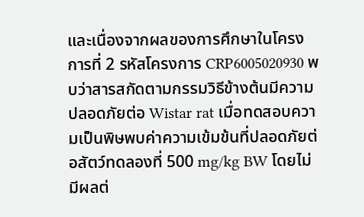และเนื่องจากผลของการศึกษาในโครงการที่ 2 รหัสโครงการ CRP6005020930 พบว่าสารสกัดตามกรรมวิธีข้างต้นมีความปลอดภัยต่อ Wistar rat เมื่อทดสอบความเป็นพิษพบค่าความเข้มข้นที่ปลอดภัยต่อสัตว์ทดลองที่ 500 mg/kg BW โดยไม่มีผลต่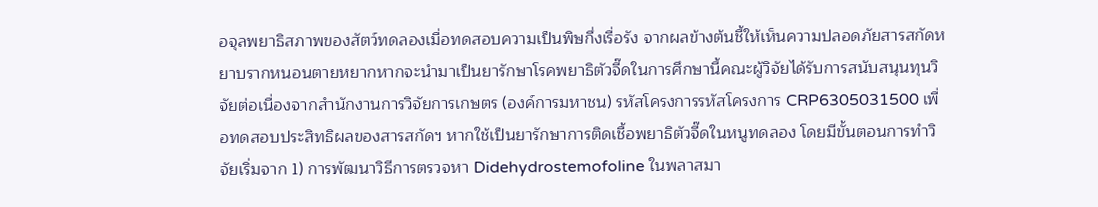อจุลพยาธิสภาพของสัตว์ทดลองเมื่อทดสอบความเป็นพิษกึ่งเรื่อรัง จากผลข้างต้นชี้ให้เห็นความปลอดภัยสารสกัดหยาบรากหนอนตายหยากหากจะนำมาเป็นยารักษาโรคพยาธิตัวจี๊ดในการศึกษานี้คณะผู้วิจัยได้รับการสนับสนุนทุนวิจัยต่อเนื่องจากสำนักงานการวิจัยการเกษตร (องค์การมหาชน) รหัสโครงการรหัสโครงการ CRP6305031500 เพื่อทดสอบประสิทธิผลของสารสกัดฯ หากใช้เป็นยารักษาการติดเชื้อพยาธิตัวจี๊ดในหนูทดลอง โดยมีขั้นตอนการทำวิจัยเริ่มจาก 1) การพัฒนาวิธีการตรวจหา Didehydrostemofoline ในพลาสมา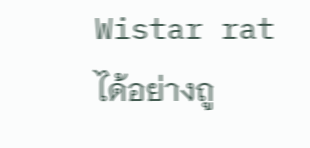Wistar rat ได้อย่างถู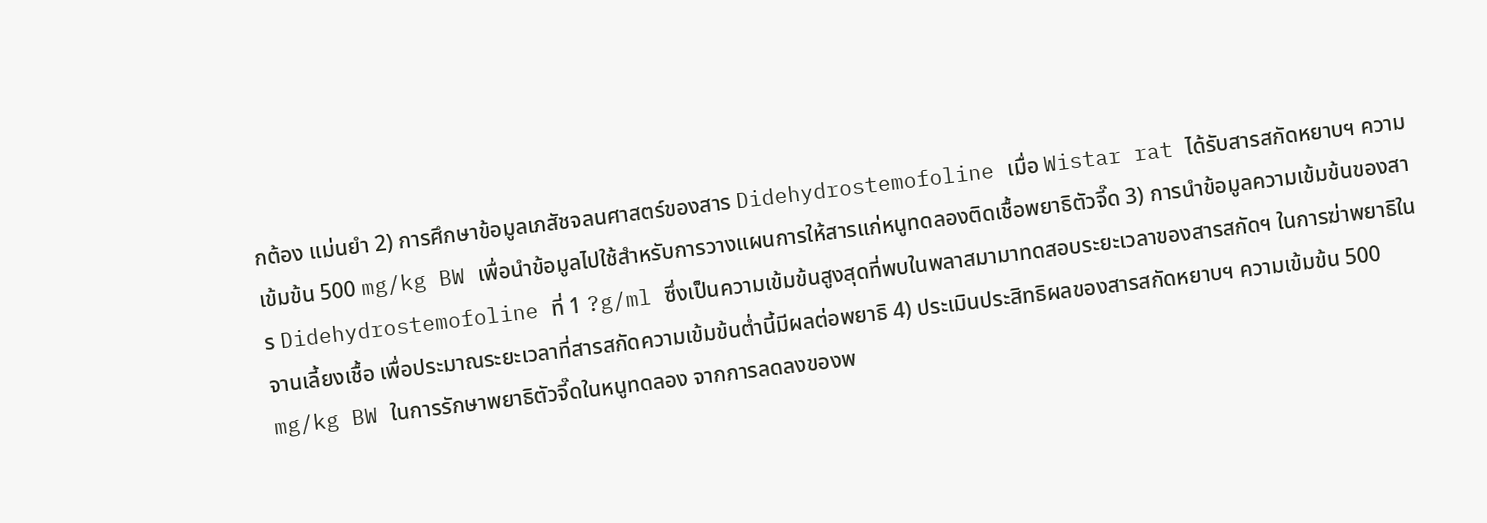กต้อง แม่นยำ 2) การศึกษาข้อมูลเภสัชจลนศาสตร์ของสาร Didehydrostemofoline เมื่อ Wistar rat ได้รับสารสกัดหยาบฯ ความเข้มข้น 500 mg/kg BW เพื่อนำข้อมูลไปใช้สำหรับการวางแผนการให้สารแก่หนูทดลองติดเชื้อพยาธิตัวจี๊ด 3) การนำข้อมูลความเข้มข้นของสาร Didehydrostemofoline ที่ 1 ?g/ml ซึ่งเป็นความเข้มข้นสูงสุดที่พบในพลาสมามาทดสอบระยะเวลาของสารสกัดฯ ในการฆ่าพยาธิในจานเลี้ยงเชื้อ เพื่อประมาณระยะเวลาที่สารสกัดความเข้มข้นต่ำนี้มีผลต่อพยาธิ 4) ประเมินประสิทธิผลของสารสกัดหยาบฯ ความเข้มข้น 500 mg/kg BW ในการรักษาพยาธิตัวจี๊ดในหนูทดลอง จากการลดลงของพ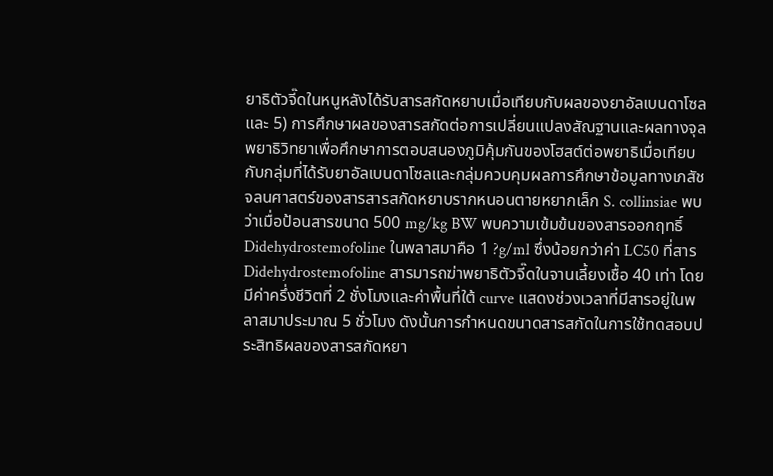ยาธิตัวจี๊ดในหนูหลังได้รับสารสกัดหยาบเมื่อเทียบกับผลของยาอัลเบนดาโซล และ 5) การศึกษาผลของสารสกัดต่อการเปลี่ยนแปลงสัณฐานและผลทางจุลพยาธิวิทยาเพื่อศึกษาการตอบสนองภูมิคุ้มกันของโฮสต์ต่อพยาธิเมื่อเทียบกับกลุ่มที่ได้รับยาอัลเบนดาโซลและกลุ่มควบคุมผลการศึกษาข้อมูลทางเภสัชจลนศาสตร์ของสารสารสกัดหยาบรากหนอนตายหยากเล็ก S. collinsiae พบว่าเมื่อป้อนสารขนาด 500 mg/kg BW พบความเข้มข้นของสารออกฤทธิ์ Didehydrostemofoline ในพลาสมาคือ 1 ?g/ml ซึ่งน้อยกว่าค่า LC50 ที่สาร Didehydrostemofoline สารมารถฆ่าพยาธิตัวจี๊ดในจานเลี้ยงเชื้อ 40 เท่า โดยมีค่าครึ่งชีวิตที่ 2 ชั่งโมงและค่าพื้นที่ใต้ curve แสดงช่วงเวลาที่มีสารอยู่ในพลาสมาประมาณ 5 ชั่วโมง ดังนั้นการกำหนดขนาดสารสกัดในการใช้ทดสอบประสิทธิผลของสารสกัดหยา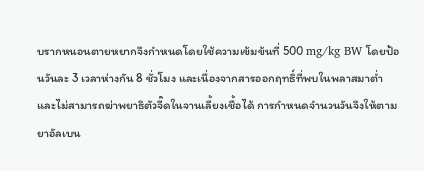บรากหนอนตายหยากจึงกำหนดโดยใช้ความเข้มข้นที่ 500 mg/kg BW โดยป้อนวันละ 3 เวลาห่างกัน 8 ชั่วโมง และเนื่องจากสารออกฤทธิ์ที่พบในพลาสมาต่ำและไม่สามารถฆ่าพยาธิตัวจี๊ดในจานเลี้ยงเชื้อได้ การกำหนดจำนวนวันจึงให้ตามยาอัลเบน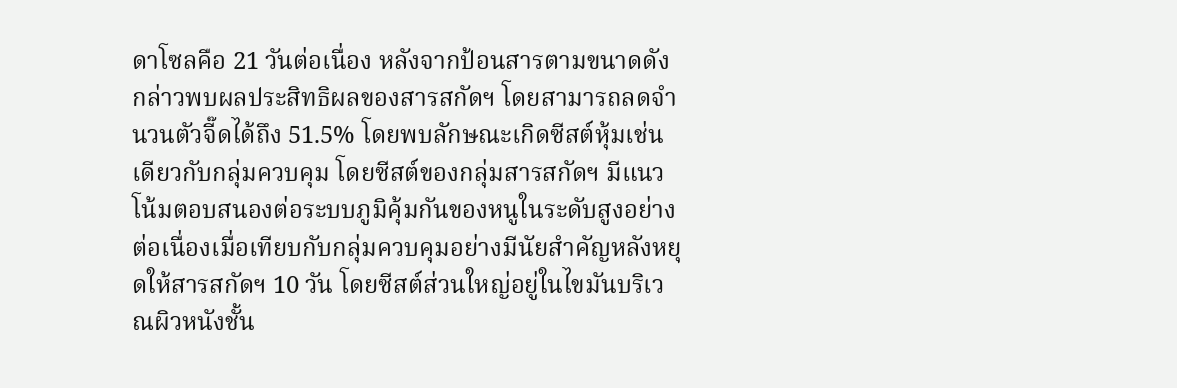ดาโซลคือ 21 วันต่อเนื่อง หลังจากป้อนสารตามขนาดดังกล่าวพบผลประสิทธิผลของสารสกัดฯ โดยสามารถลดจำนวนตัวจี๊ดได้ถึง 51.5% โดยพบลักษณะเกิดซีสต์หุ้มเช่นเดียวกับกลุ่มควบคุม โดยซีสต์ของกลุ่มสารสกัดฯ มีแนวโน้มตอบสนองต่อระบบภูมิคุ้มกันของหนูในระดับสูงอย่างต่อเนื่องเมื่อเทียบกับกลุ่มควบคุมอย่างมีนัยสำคัญหลังหยุดให้สารสกัดฯ 10 วัน โดยซีสต์ส่วนใหญ่อยู่ในไขมันบริเวณผิวหนังชั้น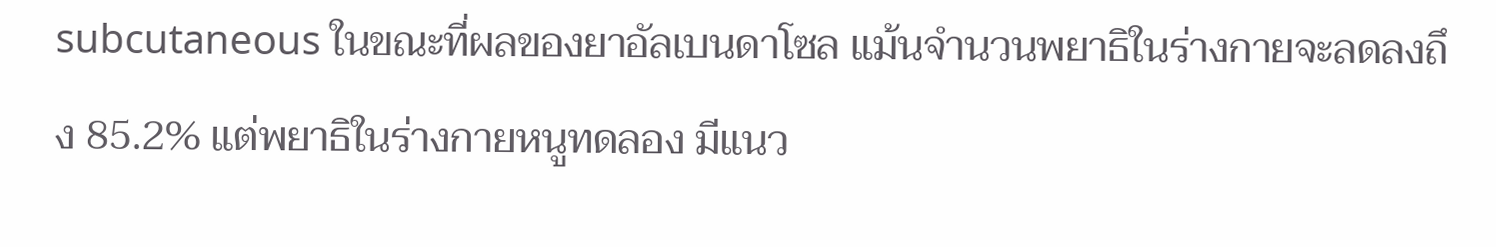subcutaneous ในขณะที่ผลของยาอัลเบนดาโซล แม้นจำนวนพยาธิในร่างกายจะลดลงถึง 85.2% แต่พยาธิในร่างกายหนูทดลอง มีแนว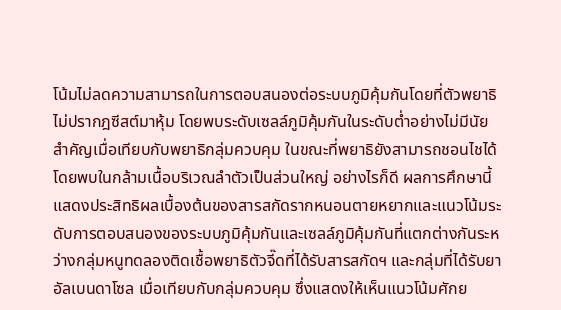โน้มไม่ลดความสามารถในการตอบสนองต่อระบบภูมิคุ้มกันโดยที่ตัวพยาธิไม่ปรากฎซีสต์มาหุ้ม โดยพบระดับเซลล์ภูมิคุ้มกันในระดับต่ำอย่างไม่มีนัยสำคัญเมื่อเทียบกับพยาธิกลุ่มควบคุม ในขณะที่พยาธิยังสามารถชอนไชได้โดยพบในกล้ามเนื้อบริเวณลำตัวเป็นส่วนใหญ่ อย่างไรก็ดี ผลการศึกษานี้แสดงประสิทธิผลเบื้องต้นของสารสกัดรากหนอนตายหยากและแนวโน้มระดับการตอบสนองของระบบภูมิคุ้มกันและเซลล์ภูมิคุ้มกันที่แตกต่างกันระหว่างกลุ่มหนูทดลองติดเชื้อพยาธิตัวจี๊ดที่ได้รับสารสกัดฯ และกลุ่มที่ได้รับยาอัลเบนดาโซล เมื่อเทียบกับกลุ่มควบคุม ซึ่งแสดงให้เห็นแนวโน้มศักย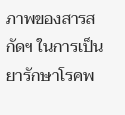ภาพของสารสกัดฯ ในการเป็นยารักษาโรคพ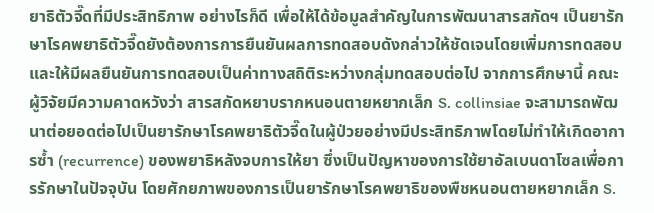ยาธิตัวจี๊ดที่มีประสิทธิภาพ อย่างไรก็ดี เพื่อให้ได้ข้อมูลสำคัญในการพัฒนาสารสกัดฯ เป็นยารักษาโรคพยาธิตัวจี๊ดยังต้องการการยืนยันผลการทดสอบดังกล่าวให้ชัดเจนโดยเพิ่มการทดสอบและให้มีผลยืนยันการทดสอบเป็นค่าทางสถิติระหว่างกลุ่มทดสอบต่อไป จากการศึกษานี้ คณะผู้วิจัยมีความคาดหวังว่า สารสกัดหยาบรากหนอนตายหยากเล็ก S. collinsiae จะสามารถพัฒนาต่อยอดต่อไปเป็นยารักษาโรคพยาธิตัวจี๊ดในผู้ป่วยอย่างมีประสิทธิภาพโดยไม่ทำให้เกิดอาการซ้ำ (recurrence) ของพยาธิหลังจบการให้ยา ซึ่งเป็นปัญหาของการใช้ยาอัลเบนดาโซลเพื่อการรักษาในปัจจุบัน โดยศักยภาพของการเป็นยารักษาโรคพยาธิของพืชหนอนตายหยากเล็ก S.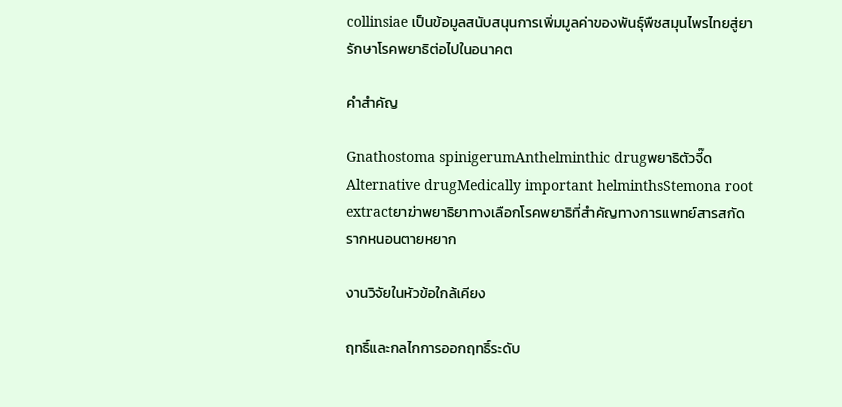collinsiae เป็นข้อมูลสนับสนุนการเพิ่มมูลค่าของพันธุ์พืชสมุนไพรไทยสู่ยารักษาโรคพยาธิต่อไปในอนาคต

คำสำคัญ

Gnathostoma spinigerumAnthelminthic drugพยาธิตัวจี๊ดAlternative drugMedically important helminthsStemona root extractยาฆ่าพยาธิยาทางเลือกโรคพยาธิที่สำคัญทางการแพทย์สารสกัดรากหนอนตายหยาก

งานวิจัยในหัวข้อใกล้เคียง

ฤทธิ์และกลไกการออกฤทธิ์ระดับ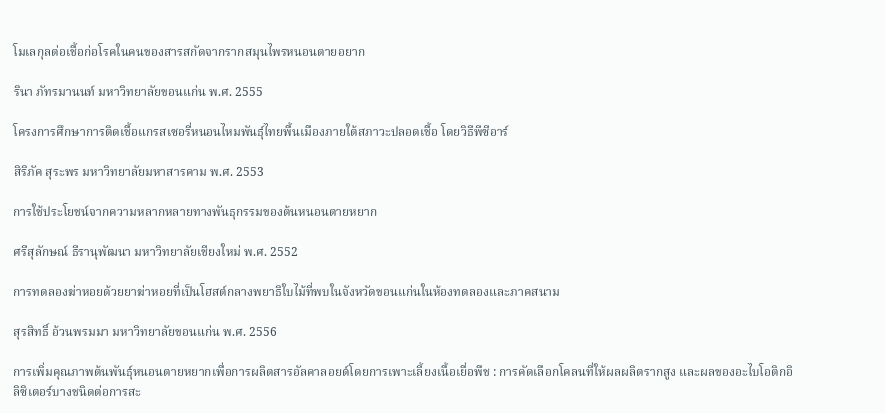โมเลกุลต่อเชื้อก่อโรคในคนของสารสกัดจากรากสมุนไพรหนอนตายอยาก

รินา ภัทรมานนท์ มหาวิทยาลัยขอนแก่น พ.ศ. 2555

โครงการศึกษาการติดเชื้อแกรสเซอรี่หนอนไหมพันธุ์ไทยพื้นเมืองภายใต้สภาวะปลอดเชื้อ โดยวิธีพีซีอาร์

สิริภัค สุระพร มหาวิทยาลัยมหาสารคาม พ.ศ. 2553

การใช้ประโยชน์จากความหลากหลายทางพันธุกรรมของต้นหนอนตายหยาก

ศรีสุลักษณ์ ธีรานุพัฒนา มหาวิทยาลัยเชียงใหม่ พ.ศ. 2552

การทดลองฆ่าหอยด้วยยาฆ่าหอยที่เป็นโฮสต์กลางพยาธิใบไม้ที่พบในจังหวัดขอนแก่นในห้องทดลองและภาคสนาม

สุรสิทธิ์ อ้วนพรมมา มหาวิทยาลัยขอนแก่น พ.ศ. 2556

การเพิ่มคุณภาพต้นพันธุ์หนอนตายหยากเพื่อการผลิตสารอัลคาลอยด์โดยการเพาะเลี้ยงเนื้อเยื่อพืช : การคัดเลือกโคลนที่ให้ผลผลิตรากสูง และผลของอะไบโอติกอิลิซิเตอร์บางชนิดต่อการสะ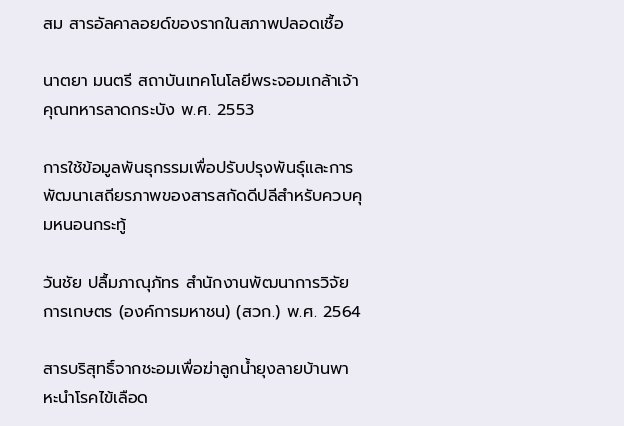สม สารอัลคาลอยด์ของรากในสภาพปลอดเชื้อ

นาตยา มนตรี สถาบันเทคโนโลยีพระจอมเกล้าเจ้าคุณทหารลาดกระบัง พ.ศ. 2553

การใช้ข้อมูลพันธุกรรมเพื่อปรับปรุงพันธุ์และการพัฒนาเสถียรภาพของสารสกัดดีปลีสำหรับควบคุมหนอนกระทู้

วันชัย ปลื้มภาณุภัทร สำนักงานพัฒนาการวิจัยการเกษตร (องค์การมหาชน) (สวก.) พ.ศ. 2564

สารบริสุทธิ์จากชะอมเพื่อฆ่าลูกน้ำยุงลายบ้านพาหะนำโรคไข้เลือด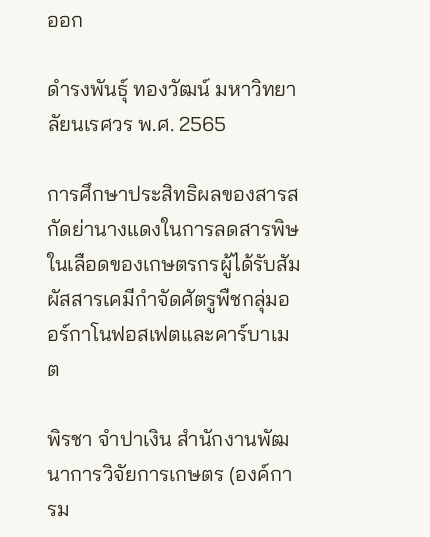ออก

ดำรงพันธุ์ ทองวัฒน์ มหาวิทยาลัยนเรศวร พ.ศ. 2565

การศึกษาประสิทธิผลของสารสกัดย่านางแดงในการลดสารพิษในเลือดของเกษตรกรผู้ได้รับสัมผัสสารเคมีกําจัดศัตรูพืชกลุ่มออร์กาโนฟอสเฟตและคาร์บาเมต

พิรชา จำปาเงิน สำนักงานพัฒนาการวิจัยการเกษตร (องค์การม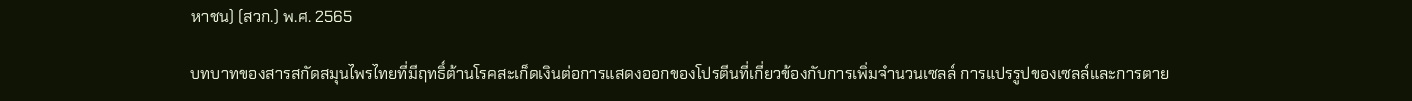หาชน) (สวก.) พ.ศ. 2565

บทบาทของสารสกัดสมุนไพรไทยที่มีฤทธิ์ต้านโรคสะเก็ดเงินต่อการแสดงออกของโปรตีนที่เกี่ยวข้องกับการเพิ่มจำนวนเซลล์ การแปรรูปของเซลล์และการตาย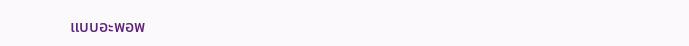แบบอะพอพ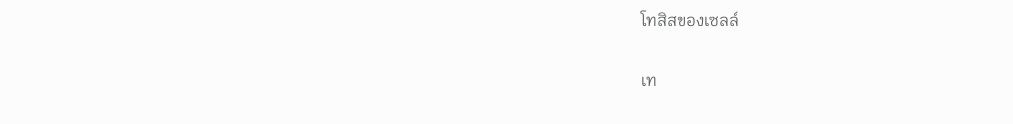โทสิสของเซลล์

เท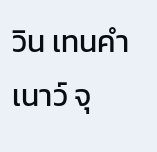วิน เทนคำเนาว์ จุ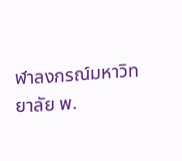ฬาลงกรณ์มหาวิทยาลัย พ.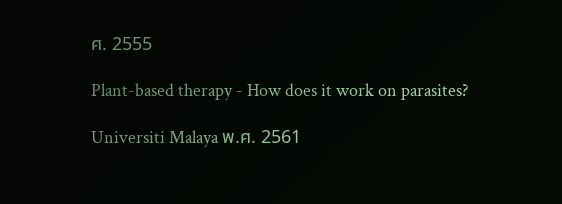ศ. 2555

Plant-based therapy - How does it work on parasites?

Universiti Malaya พ.ศ. 2561